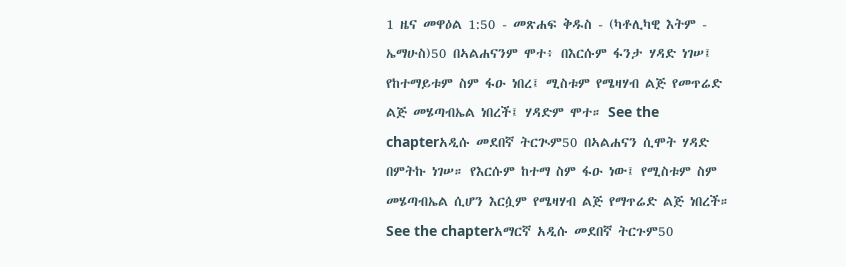1 ዜና መዋዕል 1:50 - መጽሐፍ ቅዱስ - (ካቶሊካዊ እትም - ኤማሁስ)50 በኣልሐናንም ሞተ፥ በእርሱም ፋንታ ሃዳድ ነገሠ፤ የከተማይቱም ስም ፋዑ ነበረ፤ ሚስቱም የሜዛሃብ ልጅ የመጥሬድ ልጅ መሄጣብኤል ነበረች፤ ሃዳድም ሞተ። See the chapterአዲሱ መደበኛ ትርጒም50 በኣልሐናን ሲሞት ሃዳድ በምትኩ ነገሠ። የእርሱም ከተማ ስም ፋዑ ነው፤ የሚስቱም ስም መሄጣብኤል ሲሆን እርሷም የሜዛሃብ ልጅ የማጥሬድ ልጅ ነበረች። See the chapterአማርኛ አዲሱ መደበኛ ትርጉም50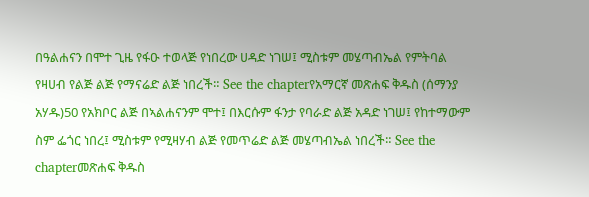በዓልሐናን በሞተ ጊዜ የፋዑ ተወላጅ የነበረው ሀዳድ ነገሠ፤ ሚስቱም መሄጣብኤል የምትባል የዛሀብ የልጅ ልጅ የማናሬድ ልጅ ነበረች። See the chapterየአማርኛ መጽሐፍ ቅዱስ (ሰማንያ አሃዱ)50 የአክቦር ልጅ በኣልሐናንም ሞተ፤ በእርሱም ፋንታ የባራድ ልጅ አዳድ ነገሠ፤ የከተማውም ስም ፌጎር ነበረ፤ ሚስቱም የሚዛሃብ ልጅ የመጥሬድ ልጅ መሄጣብኤል ነበረች። See the chapterመጽሐፍ ቅዱስ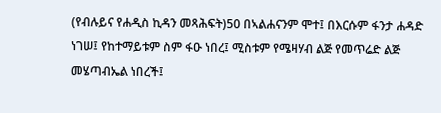(የብሉይና የሐዲስ ኪዳን መጻሕፍት)50 በኣልሐናንም ሞተ፤ በእርሱም ፋንታ ሐዳድ ነገሠ፤ የከተማይቱም ስም ፋዑ ነበረ፤ ሚስቱም የሜዛሃብ ልጅ የመጥሬድ ልጅ መሄጣብኤል ነበረች፤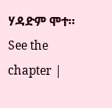ሃዳድም ሞተ። See the chapter |